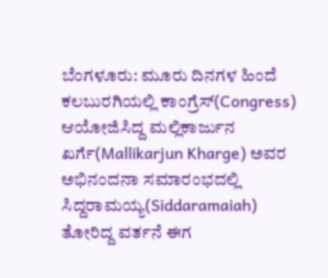ಬೆಂಗಳೂರು: ಮೂರು ದಿನಗಳ ಹಿಂದೆ ಕಲಬುರಗಿಯಲ್ಲಿ ಕಾಂಗ್ರೆಸ್(Congress) ಆಯೋಜಿಸಿದ್ದ ಮಲ್ಲಿಕಾರ್ಜುನ ಖರ್ಗೆ(Mallikarjun Kharge) ಅವರ ಅಭಿನಂದನಾ ಸಮಾರಂಭದಲ್ಲಿ ಸಿದ್ದರಾಮಯ್ಯ(Siddaramaiah) ತೋರಿದ್ದ ವರ್ತನೆ ಈಗ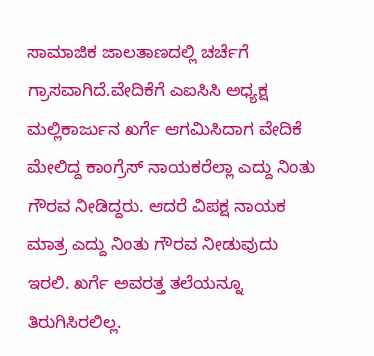ಸಾಮಾಜಿಕ ಜಾಲತಾಣದಲ್ಲಿ ಚರ್ಚೆಗೆ ಗ್ರಾಸವಾಗಿದೆ.ವೇದಿಕೆಗೆ ಎಐಸಿಸಿ ಅಧ್ಯಕ್ಷ ಮಲ್ಲಿಕಾರ್ಜುನ ಖರ್ಗೆ ಆಗಮಿಸಿದಾಗ ವೇದಿಕೆ ಮೇಲಿದ್ದ ಕಾಂಗ್ರೆಸ್‌ ನಾಯಕರೆಲ್ಲಾ ಎದ್ದು ನಿಂತು ಗೌರವ ನೀಡಿದ್ದರು. ಆದರೆ ವಿಪಕ್ಷ ನಾಯಕ ಮಾತ್ರ ಎದ್ದು ನಿಂತು ಗೌರವ ನೀಡುವುದು ಇರಲಿ. ಖರ್ಗೆ ಅವರತ್ತ ತಲೆಯನ್ನೂ ತಿರುಗಿಸಿರಲಿಲ್ಲ.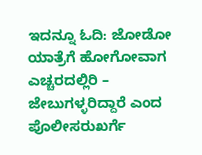ಇದನ್ನೂ ಓದಿ: ಜೋಡೋ ಯಾತ್ರೆಗೆ ಹೋಗೋವಾಗ ಎಚ್ಚರದಲ್ಲಿರಿ – ಜೇಬುಗಳ್ಳರಿದ್ದಾರೆ ಎಂದ ಪೊಲೀಸರುಖರ್ಗೆ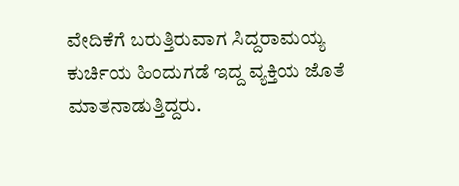ವೇದಿಕೆಗೆ ಬರುತ್ತಿರುವಾಗ ಸಿದ್ದರಾಮಯ್ಯ ಕುರ್ಚಿಯ ಹಿಂದುಗಡೆ ಇದ್ದ ವ್ಯಕ್ತಿಯ ಜೊತೆ ಮಾತನಾಡುತ್ತಿದ್ದರು.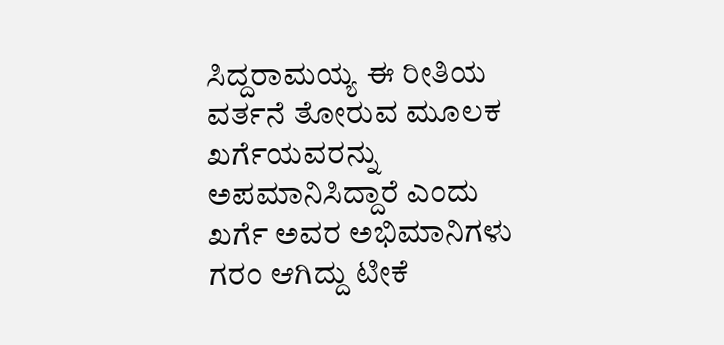ಸಿದ್ದರಾಮಯ್ಯ ಈ ರೀತಿಯ ವರ್ತನೆ ತೋರುವ ಮೂಲಕ ಖರ್ಗೆಯವರನ್ನು ಅಪಮಾನಿಸಿದ್ದಾರೆ ಎಂದು ಖರ್ಗೆ ಅವರ ಅಭಿಮಾನಿಗಳು ಗರಂ ಆಗಿದ್ದು ಟೀಕೆ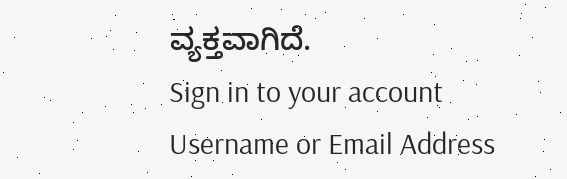ವ್ಯಕ್ತವಾಗಿದೆ.
Sign in to your account
Username or Email Address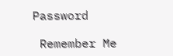Password

 Remember Me